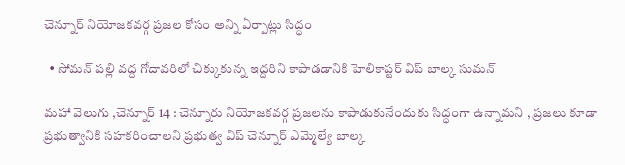చెన్నూర్ నియోజకవర్గ ప్రజల కోసం అన్ని ఏర్పాట్లు సిద్ధం

  • సోమన్ పల్లి వద్ద గోదావరిలో చిక్కుకున్న ఇద్దరిని కాపాడడానికి హెలికాప్టర్ విప్ బాల్క సుమన్

మహా వెలుగు ,చెన్నూర్ 14 : చెన్నూరు నియోజకవర్గ ప్రజలను కాపాడుకునేందుకు సిద్ధంగా ఉన్నామని , ప్రజలు కూడా ప్రభుత్వానికి సహకరించాలని ప్రభుత్వ విప్ చెన్నూర్ ఎమ్మెల్యే బాల్క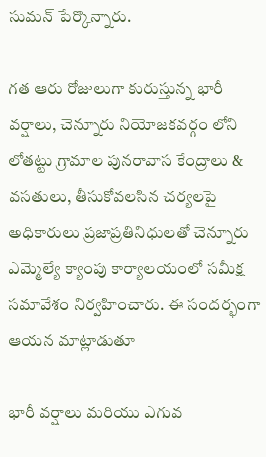సుమన్ పేర్కొన్నారు.

గత ఆరు రోజులుగా కురుస్తున్న భారీ వర్షాలు, చెన్నూరు నియోజకవర్గం లోని లోతట్టు గ్రామాల పునరావాస కేంద్రాలు & వసతులు, తీసుకోవలసిన చర్యలపై అధికారులు ప్రజాప్రతినిధులతో చెన్నూరు ఎమ్మెల్యే క్యాంపు కార్యాలయంలో సమీక్ష సమావేశం నిర్వహించారు. ఈ సందర్భంగా ఆయన మాట్లాడుతూ

భారీ వర్షాలు మరియు ఎగువ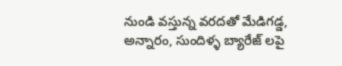నుండి వస్తున్న వరదతో మేడిగడ్డ, అన్నారం, సుందిళ్ళ బ్యారేజ్ లపై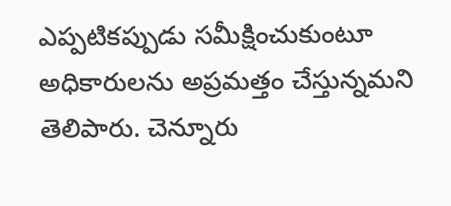ఎప్పటికప్పుడు సమీక్షించుకుంటూ అధికారులను అప్రమత్తం చేస్తున్నమని తెలిపారు. చెన్నూరు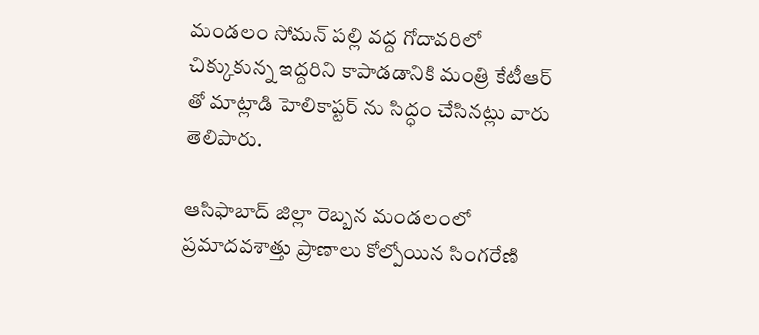మండలం సోమన్ పల్లి వద్ద గోదావరిలో చిక్కుకున్న ఇద్దరిని కాపాడడానికి మంత్రి కేటీఆర్ తో మాట్లాడి హెలికాప్టర్ ను సిద్ధం చేసినట్లు వారు తెలిపారు.

ఆసిఫాబాద్ జిల్లా రెబ్బన మండలంలో ప్రమాదవశాత్తు ప్రాణాలు కోల్పోయిన సింగరేణి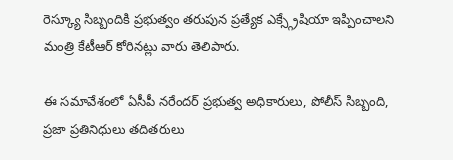రెస్క్యూ సిబ్బందికి ప్రభుత్వం తరుపున ప్రత్యేక ఎక్స్గ్రేషియా ఇప్పించాలని మంత్రి కేటీఆర్ కోరినట్లు వారు తెలిపారు.

ఈ సమావేశంలో ఏసీపీ నరేందర్ ప్రభుత్వ అధికారులు, పోలీస్ సిబ్బంది, ప్రజా ప్రతినిధులు తదితరులు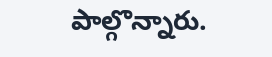పాల్గొన్నారు.